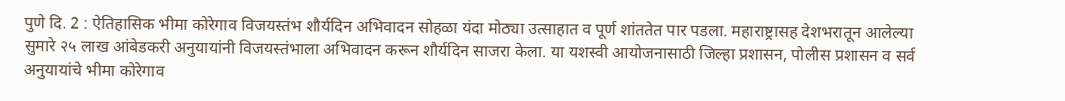पुणे दि. 2 : ऐतिहासिक भीमा कोरेगाव विजयस्तंभ शौर्यदिन अभिवादन सोहळा यंदा मोठ्या उत्साहात व पूर्ण शांततेत पार पडला. महाराष्ट्रासह देशभरातून आलेल्या सुमारे २५ लाख आंबेडकरी अनुयायांनी विजयस्तंभाला अभिवादन करून शौर्यदिन साजरा केला. या यशस्वी आयोजनासाठी जिल्हा प्रशासन, पोलीस प्रशासन व सर्व अनुयायांचे भीमा कोरेगाव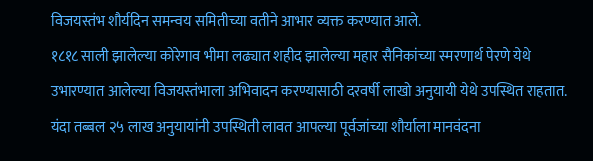विजयस्तंभ शौर्यदिन समन्वय समितीच्या वतीने आभार व्यक्त करण्यात आले.
१८१८ साली झालेल्या कोरेगाव भीमा लढ्यात शहीद झालेल्या महार सैनिकांच्या स्मरणार्थ पेरणे येथे उभारण्यात आलेल्या विजयस्तंभाला अभिवादन करण्यासाठी दरवर्षी लाखो अनुयायी येथे उपस्थित राहतात. यंदा तब्बल २५ लाख अनुयायांनी उपस्थिती लावत आपल्या पूर्वजांच्या शौर्याला मानवंदना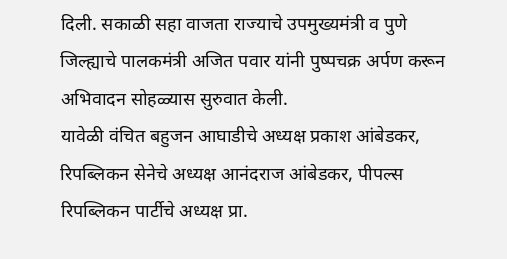दिली. सकाळी सहा वाजता राज्याचे उपमुख्यमंत्री व पुणे जिल्ह्याचे पालकमंत्री अजित पवार यांनी पुष्पचक्र अर्पण करून अभिवादन सोहळ्यास सुरुवात केली.
यावेळी वंचित बहुजन आघाडीचे अध्यक्ष प्रकाश आंबेडकर, रिपब्लिकन सेनेचे अध्यक्ष आनंदराज आंबेडकर, पीपल्स रिपब्लिकन पार्टीचे अध्यक्ष प्रा.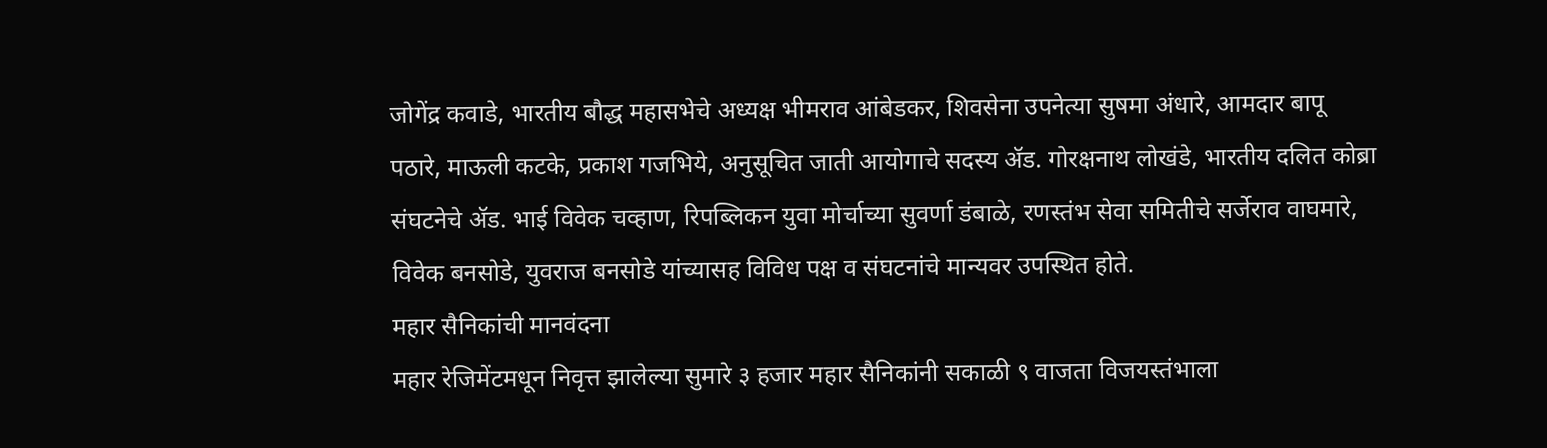जोगेंद्र कवाडे, भारतीय बौद्ध महासभेचे अध्यक्ष भीमराव आंबेडकर, शिवसेना उपनेत्या सुषमा अंधारे, आमदार बापू पठारे, माऊली कटके, प्रकाश गजभिये, अनुसूचित जाती आयोगाचे सदस्य ॲड. गोरक्षनाथ लोखंडे, भारतीय दलित कोब्रा संघटनेचे ॲड. भाई विवेक चव्हाण, रिपब्लिकन युवा मोर्चाच्या सुवर्णा डंबाळे, रणस्तंभ सेवा समितीचे सर्जेराव वाघमारे, विवेक बनसोडे, युवराज बनसोडे यांच्यासह विविध पक्ष व संघटनांचे मान्यवर उपस्थित होते.
महार सैनिकांची मानवंदना
महार रेजिमेंटमधून निवृत्त झालेल्या सुमारे ३ हजार महार सैनिकांनी सकाळी ९ वाजता विजयस्तंभाला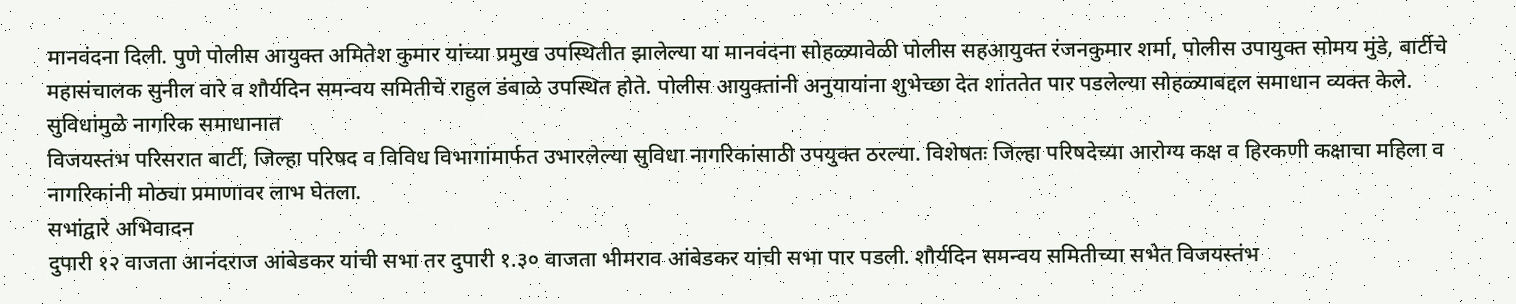मानवंदना दिली. पुणे पोलीस आयुक्त अमितेश कुमार यांच्या प्रमुख उपस्थितीत झालेल्या या मानवंदना सोहळ्यावेळी पोलीस सहआयुक्त रंजनकुमार शर्मा, पोलीस उपायुक्त सोमय मुंडे, बार्टीचे महासंचालक सुनील वारे व शौर्यदिन समन्वय समितीचे राहुल डंबाळे उपस्थित होते. पोलीस आयुक्तांनी अनुयायांना शुभेच्छा देत शांततेत पार पडलेल्या सोहळ्याबद्दल समाधान व्यक्त केले.
सुविधांमुळे नागरिक समाधानात
विजयस्तंभ परिसरात बार्टी, जिल्हा परिषद व विविध विभागांमार्फत उभारलेल्या सुविधा नागरिकांसाठी उपयुक्त ठरल्या. विशेषतः जिल्हा परिषदेच्या आरोग्य कक्ष व हिरकणी कक्षाचा महिला व नागरिकांनी मोठ्या प्रमाणावर लाभ घेतला.
सभांद्वारे अभिवादन
दुपारी १२ वाजता आनंदराज आंबेडकर यांची सभा तर दुपारी १.३० वाजता भीमराव आंबेडकर यांची सभा पार पडली. शौर्यदिन समन्वय समितीच्या सभेत विजयस्तंभ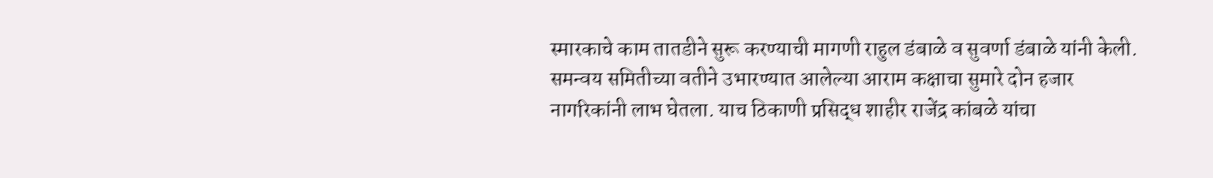स्मारकाचे काम तातडीने सुरू करण्याची मागणी राहुल डंबाळे व सुवर्णा डंबाळे यांनी केली.
समन्वय समितीच्या वतीने उभारण्यात आलेल्या आराम कक्षाचा सुमारे दोन हजार नागरिकांनी लाभ घेतला. याच ठिकाणी प्रसिद्ध शाहीर राजेंद्र कांबळे यांचा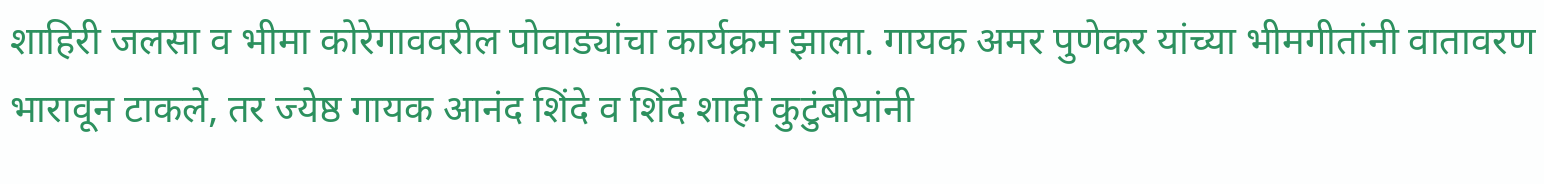शाहिरी जलसा व भीमा कोरेगाववरील पोवाड्यांचा कार्यक्रम झाला. गायक अमर पुणेकर यांच्या भीमगीतांनी वातावरण भारावून टाकले, तर ज्येष्ठ गायक आनंद शिंदे व शिंदे शाही कुटुंबीयांनी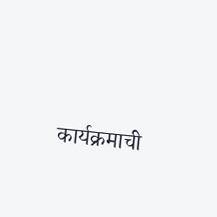कार्यक्रमाची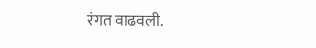रंगत वाढवली.